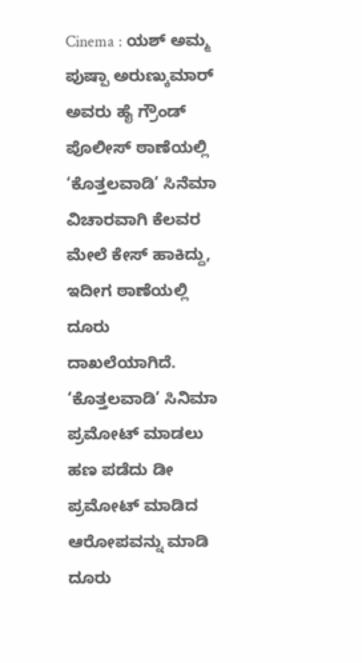Cinema : ಯಶ್ ಅಮ್ಮ ಪುಷ್ಪಾ ಅರುಣ್ಕುಮಾರ್ ಅವರು ಹೈ ಗ್ರೌಂಡ್ ಪೊಲೀಸ್ ಠಾಣೆಯಲ್ಲಿ ‘ಕೊತ್ತಲವಾಡಿ’ ಸಿನೆಮಾ ವಿಚಾರವಾಗಿ ಕೆಲವರ ಮೇಲೆ ಕೇಸ್ ಹಾಕಿದ್ದು, ಇದೀಗ ಠಾಣೆಯಲ್ಲಿ ದೂರು ದಾಖಲೆಯಾಗಿದೆ. ‘ಕೊತ್ತಲವಾಡಿ’ ಸಿನಿಮಾ ಪ್ರಮೋಟ್ ಮಾಡಲು ಹಣ ಪಡೆದು ಡೀ ಪ್ರಮೋಟ್ ಮಾಡಿದ ಆರೋಪವನ್ನು ಮಾಡಿ ದೂರು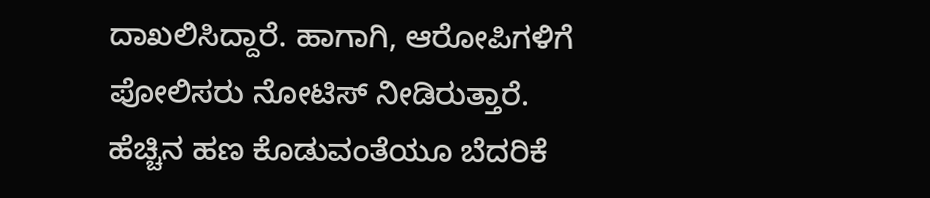ದಾಖಲಿಸಿದ್ದಾರೆ. ಹಾಗಾಗಿ, ಆರೋಪಿಗಳಿಗೆ ಪೋಲಿಸರು ನೋಟಿಸ್ ನೀಡಿರುತ್ತಾರೆ.
ಹೆಚ್ಚಿನ ಹಣ ಕೊಡುವಂತೆಯೂ ಬೆದರಿಕೆ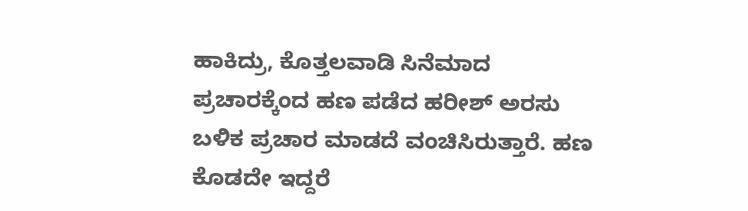ಹಾಕಿದ್ರು, ಕೊತ್ತಲವಾಡಿ ಸಿನೆಮಾದ ಪ್ರಚಾರಕ್ಕೆಂದ ಹಣ ಪಡೆದ ಹರೀಶ್ ಅರಸು ಬಳಿಕ ಪ್ರಚಾರ ಮಾಡದೆ ವಂಚಿಸಿರುತ್ತಾರೆ. ಹಣ ಕೊಡದೇ ಇದ್ದರೆ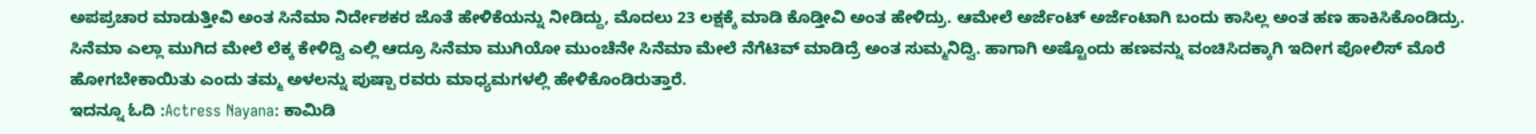ಅಪಪ್ರಚಾರ ಮಾಡುತ್ತೀವಿ ಅಂತ ಸಿನೆಮಾ ನಿರ್ದೇಶಕರ ಜೊತೆ ಹೇಳಿಕೆಯನ್ನು ನೀಡಿದ್ದು, ಮೊದಲು 23 ಲಕ್ಷಕ್ಕೆ ಮಾಡಿ ಕೊಡ್ತೀವಿ ಅಂತ ಹೇಳಿದ್ರು. ಆಮೇಲೆ ಅರ್ಜೆಂಟ್ ಅರ್ಜೆಂಟಾಗಿ ಬಂದು ಕಾಸಿಲ್ಲ ಅಂತ ಹಣ ಹಾಕಿಸಿಕೊಂಡಿದ್ರು.
ಸಿನೆಮಾ ಎಲ್ಲಾ ಮುಗಿದ ಮೇಲೆ ಲೆಕ್ಕ ಕೇಳಿದ್ವಿ ಎಲ್ಲಿ ಆದ್ರೂ ಸಿನೆಮಾ ಮುಗಿಯೋ ಮುಂಚೆನೇ ಸಿನೆಮಾ ಮೇಲೆ ನೆಗೆಟಿವ್ ಮಾಡಿದ್ರೆ ಅಂತ ಸುಮ್ಮನಿದ್ವಿ. ಹಾಗಾಗಿ ಅಷ್ಟೊಂದು ಹಣವನ್ನು ವಂಚಿಸಿದಕ್ಕಾಗಿ ಇದೀಗ ಪೋಲಿಸ್ ಮೊರೆ ಹೋಗಬೇಕಾಯಿತು ಎಂದು ತಮ್ಮ ಅಳಲನ್ನು ಪುಷ್ಪಾ ರವರು ಮಾಧ್ಯಮಗಳಲ್ಲಿ ಹೇಳಿಕೊಂಡಿರುತ್ತಾರೆ.
ಇದನ್ನೂ ಓದಿ :Actress Nayana: ಕಾಮಿಡಿ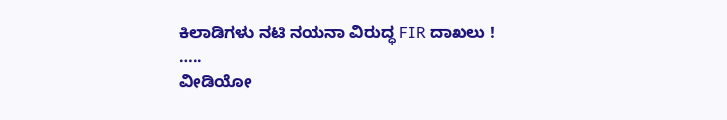ಕಿಲಾಡಿಗಳು ನಟಿ ನಯನಾ ವಿರುದ್ಧ FIR ದಾಖಲು !
…..
ವೀಡಿಯೋ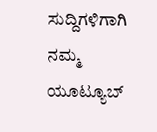ಸುದ್ದಿಗಳಿಗಾಗಿ ನಮ್ಮ ಯೂಟ್ಯೂಬ್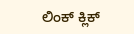ಲಿಂಕ್ ಕ್ಲಿಕ್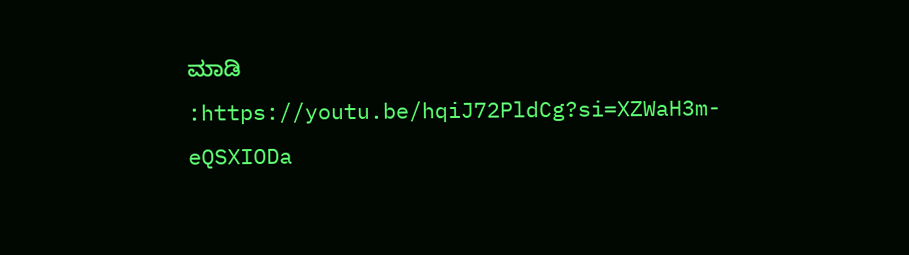ಮಾಡಿ :https://youtu.be/hqiJ72PldCg?si=XZWaH3m-eQSXIODa